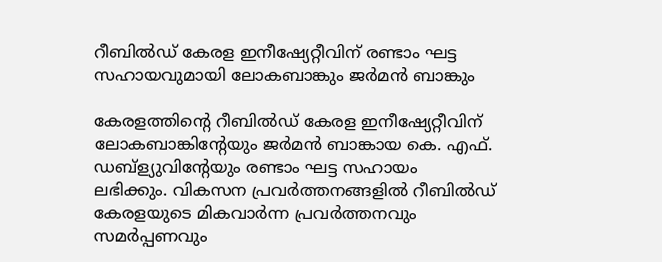റീബില്‍ഡ് കേരള ഇനീഷ്യേറ്റീവിന് രണ്ടാം ഘട്ട സഹായവുമായി ലോകബാങ്കും ജര്‍മന്‍ ബാങ്കും

കേരളത്തിന്റെ റീബില്‍ഡ് കേരള ഇനീഷ്യേറ്റീവിന് ലോകബാങ്കിന്റേയും ജര്‍മന്‍ ബാങ്കായ കെ. എഫ്. ഡബ്ള്യുവിന്റേയും രണ്ടാം ഘട്ട സഹായം ലഭിക്കും. വികസന പ്രവര്‍ത്തനങ്ങളില്‍ റീബില്‍ഡ് കേരളയുടെ മികവാര്‍ന്ന പ്രവര്‍ത്തനവും സമര്‍പ്പണവും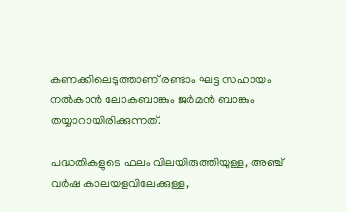കണക്കിലെടുത്താണ് രണ്ടാം ഘട്ട സഹായം നല്‍കാന്‍ ലോകബാങ്കും ജര്‍മന്‍ ബാങ്കും തയ്യാറായിരിക്കുന്നത്.

പദ്ധതികളുടെ ഫലം വിലയിരുത്തിയുള്ള, അഞ്ച് വര്‍ഷ കാലയളവിലേക്കുള്ള,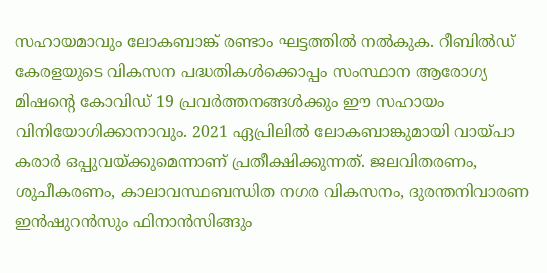സഹായമാവും ലോകബാങ്ക് രണ്ടാം ഘട്ടത്തില്‍ നല്‍കുക. റീബില്‍ഡ് കേരളയുടെ വികസന പദ്ധതികള്‍ക്കൊപ്പം സംസ്ഥാന ആരോഗ്യ മിഷന്റെ കോവിഡ് 19 പ്രവര്‍ത്തനങ്ങള്‍ക്കും ഈ സഹായം വിനിയോഗിക്കാനാവും. 2021 ഏപ്രിലില്‍ ലോകബാങ്കുമായി വായ്പാ കരാര്‍ ഒപ്പുവയ്ക്കുമെന്നാണ് പ്രതീക്ഷിക്കുന്നത്. ജലവിതരണം, ശുചീകരണം, കാലാവസ്ഥബന്ധിത നഗര വികസനം, ദുരന്തനിവാരണ ഇന്‍ഷുറന്‍സും ഫിനാന്‍സിങ്ങും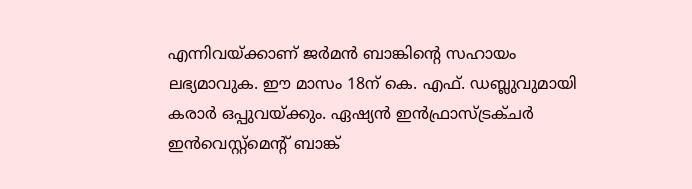എന്നിവയ്ക്കാണ് ജര്‍മന്‍ ബാങ്കിന്റെ സഹായം ലഭ്യമാവുക. ഈ മാസം 18ന് കെ. എഫ്. ഡബ്ലുവുമായി കരാര്‍ ഒപ്പുവയ്ക്കും. ഏഷ്യന്‍ ഇന്‍ഫ്രാസ്ട്രക്ചര്‍ ഇന്‍വെസ്റ്റ്മെന്റ് ബാങ്ക്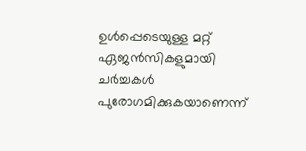ഉള്‍പ്പെടെയുള്ള മറ്റ് ഏജന്‍സികളുമായി ചര്‍ച്ചകള്‍ പുരോഗമിക്കുകയാണെന്ന്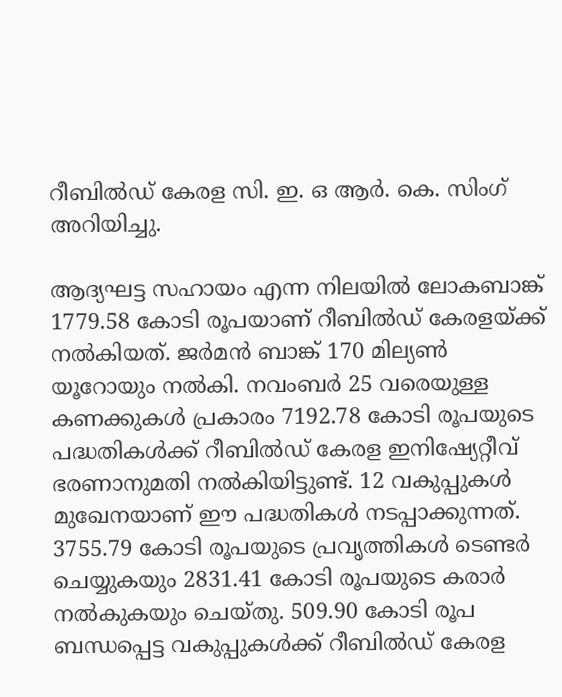റീബില്‍ഡ് കേരള സി. ഇ. ഒ ആര്‍. കെ. സിംഗ് അറിയിച്ചു.

ആദ്യഘട്ട സഹായം എന്ന നിലയില്‍ ലോകബാങ്ക് 1779.58 കോടി രൂപയാണ് റീബില്‍ഡ് കേരളയ്ക്ക് നല്‍കിയത്. ജര്‍മന്‍ ബാങ്ക് 170 മില്യണ്‍ യൂറോയും നല്‍കി. നവംബര്‍ 25 വരെയുള്ള കണക്കുകള്‍ പ്രകാരം 7192.78 കോടി രൂപയുടെ പദ്ധതികള്‍ക്ക് റീബില്‍ഡ് കേരള ഇനിഷ്യേറ്റീവ് ഭരണാനുമതി നല്‍കിയിട്ടുണ്ട്. 12 വകുപ്പുകള്‍ മുഖേനയാണ് ഈ പദ്ധതികള്‍ നടപ്പാക്കുന്നത്. 3755.79 കോടി രൂപയുടെ പ്രവൃത്തികള്‍ ടെണ്ടര്‍ ചെയ്യുകയും 2831.41 കോടി രൂപയുടെ കരാര്‍ നല്‍കുകയും ചെയ്തു. 509.90 കോടി രൂപ ബന്ധപ്പെട്ട വകുപ്പുകള്‍ക്ക് റീബില്‍ഡ് കേരള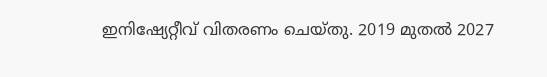ഇനിഷ്യേറ്റീവ് വിതരണം ചെയ്തു. 2019 മുതല്‍ 2027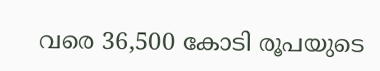വരെ 36,500 കോടി രൂപയുടെ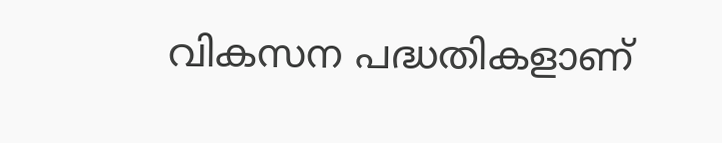വികസന പദ്ധതികളാണ്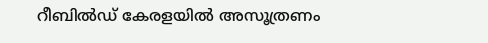റീബില്‍ഡ് കേരളയില്‍ അസൂത്രണം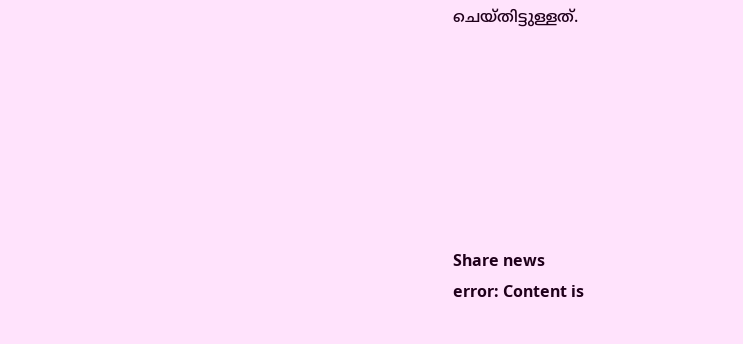ചെയ്തിട്ടുള്ളത്.







Share news
error: Content is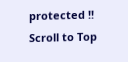protected !!
Scroll to Top